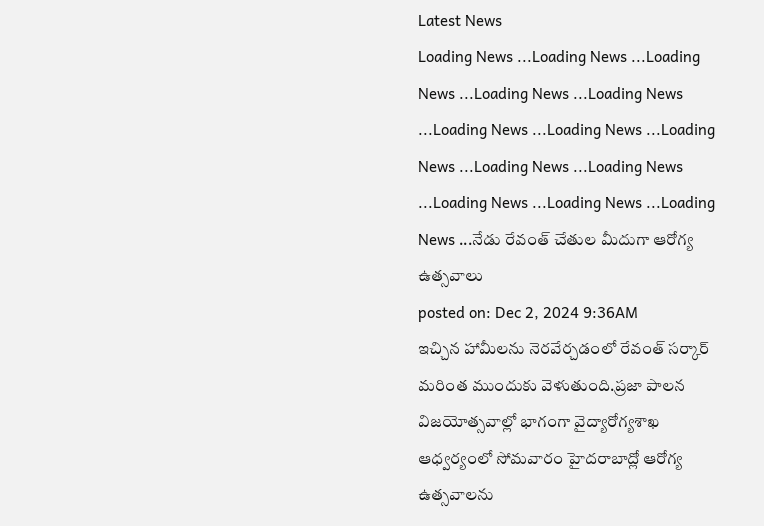Latest News
Loading News ...Loading News ...Loading News ...Loading News ...Loading News ...Loading News ...Loading News ...Loading News ...Loading News ...Loading News ...Loading News ...Loading News ...Loading News ...నేడు రేవంత్ చేతుల మీదుగా ఆరోగ్య ఉత్సవాలు
posted on: Dec 2, 2024 9:36AM
ఇచ్చిన హామీలను నెరవేర్చడంలో రేవంత్ సర్కార్ మరింత ముందుకు వెళుతుంది.ప్రజా పాలన విజయోత్సవాల్లో భాగంగా వైద్యారోగ్యశాఖ ఆధ్వర్యంలో సోమవారం హైదరాబాద్లో ఆరోగ్య ఉత్సవాలను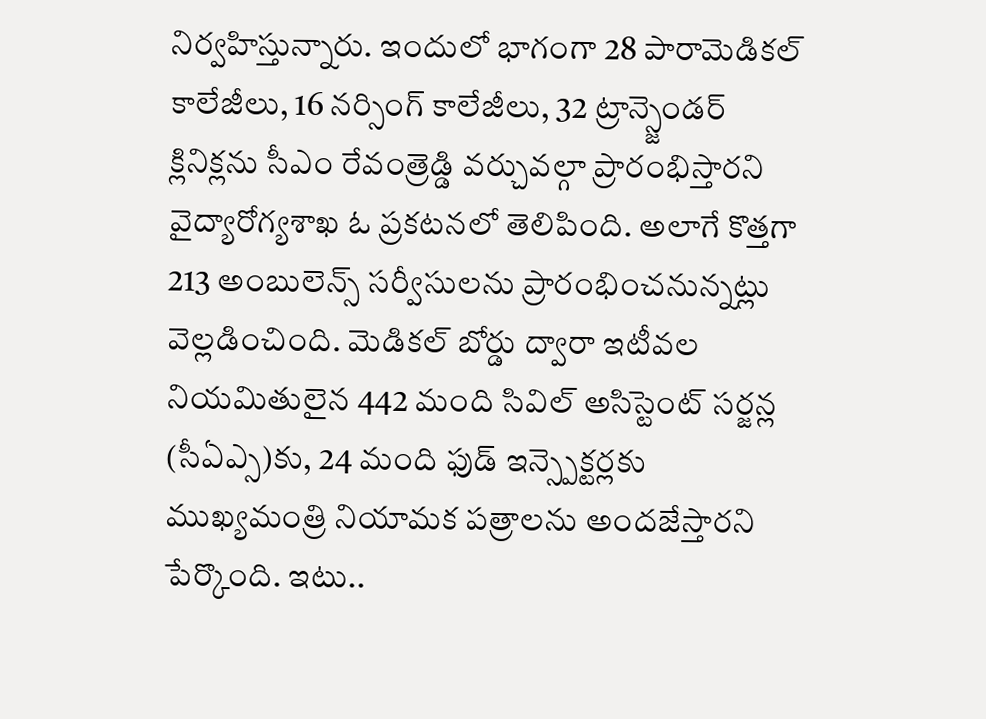నిర్వహిస్తున్నారు. ఇందులో భాగంగా 28 పారామెడికల్ కాలేజీలు, 16 నర్సింగ్ కాలేజీలు, 32 ట్రాన్స్జెండర్ క్లినిక్లను సీఎం రేవంత్రెడ్డి వర్చువల్గా ప్రారంభిస్తారని వైద్యారోగ్యశాఖ ఓ ప్రకటనలో తెలిపింది. అలాగే కొత్తగా 213 అంబులెన్స్ సర్వీసులను ప్రారంభించనున్నట్లు వెల్లడించింది. మెడికల్ బోర్డు ద్వారా ఇటీవల నియమితులైన 442 మంది సివిల్ అసిస్టెంట్ సర్జన్ల (సీఏఎ్స)కు, 24 మంది ఫుడ్ ఇన్స్పెక్టర్లకు ముఖ్యమంత్రి నియామక పత్రాలను అందజేస్తారని పేర్కొంది. ఇటు..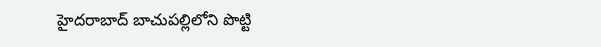హైదరాబాద్ బాచుపల్లిలోని పొట్టి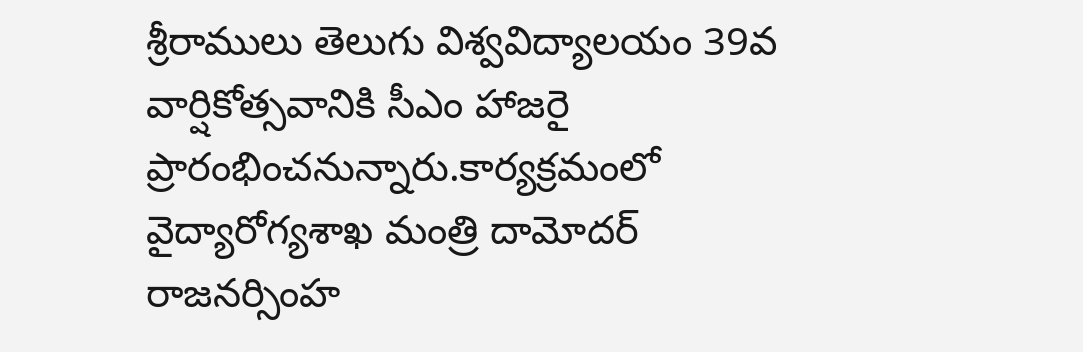శ్రీరాములు తెలుగు విశ్వవిద్యాలయం 39వ వార్షికోత్సవానికి సీఎం హాజరై ప్రారంభించనున్నారు.కార్యక్రమంలో వైద్యారోగ్యశాఖ మంత్రి దామోదర్ రాజనర్సింహ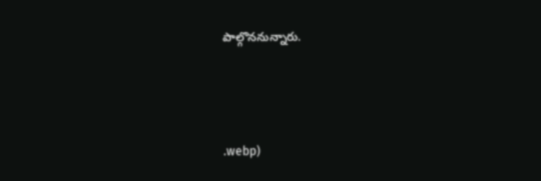పాల్గొననున్నారు.



.webp)